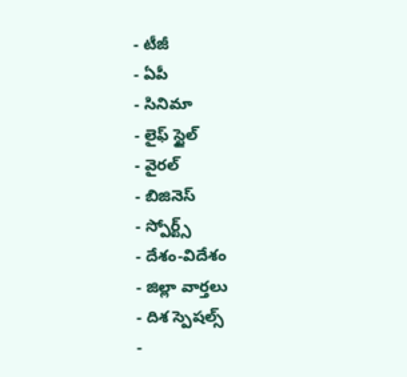- టీజీ
- ఏపీ
- సినిమా
- లైఫ్ స్టైల్
- వైరల్
- బిజినెస్
- స్పోర్ట్స్
- దేశం-విదేశం
- జిల్లా వార్తలు
- దిశ స్పెషల్స్
-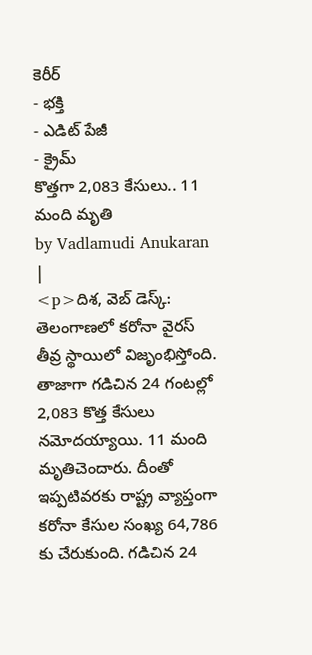కెరీర్
- భక్తి
- ఎడిట్ పేజీ
- క్రైమ్
కొత్తగా 2,083 కేసులు.. 11 మంది మృతి
by Vadlamudi Anukaran |
<p>దిశ, వెబ్ డెస్క్: తెలంగాణలో కరోనా వైరస్ తీవ్ర స్థాయిలో విజృంభిస్తోంది. తాజాగా గడిచిన 24 గంటల్లో 2,083 కొత్త కేసులు నమోదయ్యాయి. 11 మంది మృతిచెందారు. దీంతో ఇప్పటివరకు రాష్ట్ర వ్యాప్తంగా కరోనా కేసుల సంఖ్య 64,786 కు చేరుకుంది. గడిచిన 24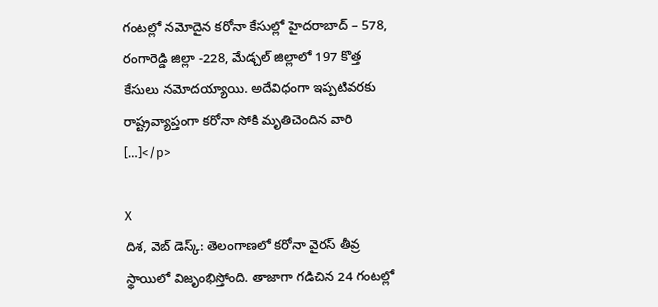గంటల్లో నమోదైన కరోనా కేసుల్లో హైదరాబాద్ – 578, రంగారెడ్డి జిల్లా -228, మేడ్చల్ జిల్లాలో 197 కొత్త కేసులు నమోదయ్యాయి. అదేవిధంగా ఇప్పటివరకు రాష్ట్రవ్యాప్తంగా కరోనా సోకి మృతిచెందిన వారి […]</p>

X
దిశ, వెబ్ డెస్క్: తెలంగాణలో కరోనా వైరస్ తీవ్ర స్థాయిలో విజృంభిస్తోంది. తాజాగా గడిచిన 24 గంటల్లో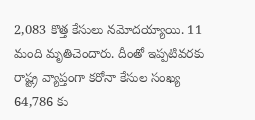2,083 కొత్త కేసులు నమోదయ్యాయి. 11 మంది మృతిచెందారు. దీంతో ఇప్పటివరకు రాష్ట్ర వ్యాప్తంగా కరోనా కేసుల సంఖ్య 64,786 కు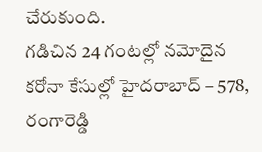చేరుకుంది.
గడిచిన 24 గంటల్లో నమోదైన కరోనా కేసుల్లో హైదరాబాద్ – 578, రంగారెడ్డి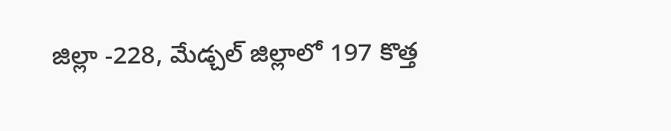జిల్లా -228, మేడ్చల్ జిల్లాలో 197 కొత్త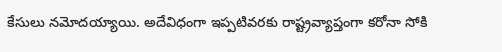కేసులు నమోదయ్యాయి. అదేవిధంగా ఇప్పటివరకు రాష్ట్రవ్యాప్తంగా కరోనా సోకి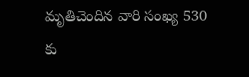మృతిచెందిన వారి సంఖ్య 530 కు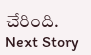చేరింది.
Next Story